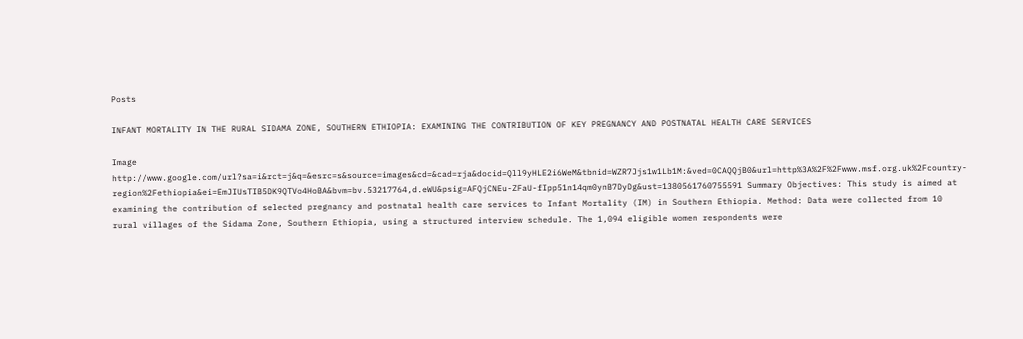Posts

INFANT MORTALITY IN THE RURAL SIDAMA ZONE, SOUTHERN ETHIOPIA: EXAMINING THE CONTRIBUTION OF KEY PREGNANCY AND POSTNATAL HEALTH CARE SERVICES

Image
http://www.google.com/url?sa=i&rct=j&q=&esrc=s&source=images&cd=&cad=rja&docid=Qll9yHLE2i6WeM&tbnid=WZR7Jjs1w1Lb1M:&ved=0CAQQjB0&url=http%3A%2F%2Fwww.msf.org.uk%2Fcountry-region%2Fethiopia&ei=EmJIUsTIB5DK9QTVo4HoBA&bvm=bv.53217764,d.eWU&psig=AFQjCNEu-ZFaU-fIpp51n14qm0ynB7DyDg&ust=1380561760755591 Summary Objectives: This study is aimed at examining the contribution of selected pregnancy and postnatal health care services to Infant Mortality (IM) in Southern Ethiopia. Method: Data were collected from 10 rural villages of the Sidama Zone, Southern Ethiopia, using a structured interview schedule. The 1,094 eligible women respondents were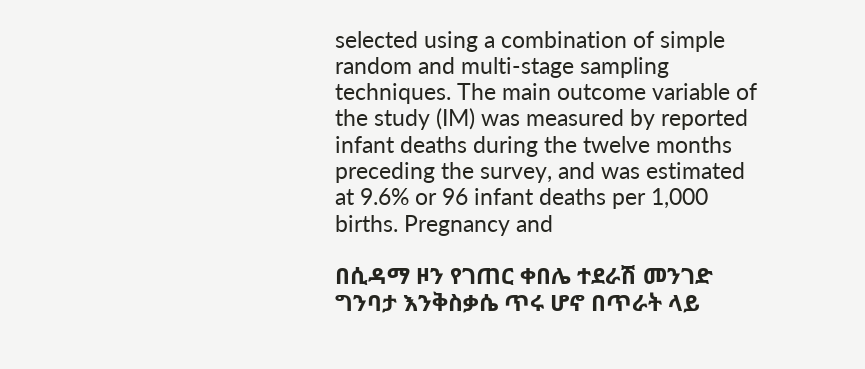selected using a combination of simple random and multi-stage sampling techniques. The main outcome variable of the study (IM) was measured by reported infant deaths during the twelve months preceding the survey, and was estimated at 9.6% or 96 infant deaths per 1,000 births. Pregnancy and

በሲዳማ ዞን የገጠር ቀበሌ ተደራሽ መንገድ ግንባታ እንቅስቃሴ ጥሩ ሆኖ በጥራት ላይ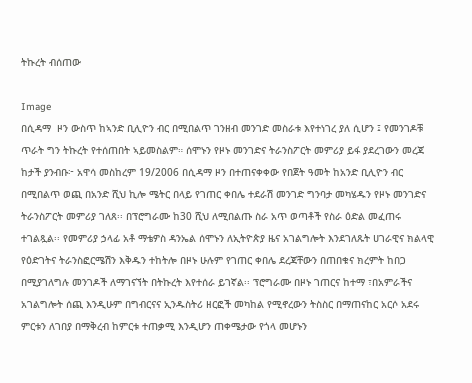ትኩረት ብሰጠው

Image
በሲዳማ  ዞን ውስጥ ከኣንድ ቢሊዮን ብር በሚበልጥ ገንዘብ መንገድ መስራቱ እየተነገረ ያለ ሲሆን ፤ የመንገዶቹ ጥራት ግን ትኩረት የተሰጠበት ኣይመስልም። ሰሞኑን የዞኑ መንገድና ትራንስፖርት መምሪያ ይፋ ያደረገውን መረጃ ከታች ያንብቡ፦ አዋሳ መስከረም 19/2006 በሲዳማ ዞን በተጠናቀቀው የበጀት ዓመት ከአንድ ቢሊዮን ብር በሚበልጥ ወጪ በአንድ ሺህ ኪሎ ሜትር በላይ የገጠር ቀበሌ ተደራሽ መንገድ ግንባታ መካሄዱን የዞኑ መንገድና ትራንስፖርት መምሪያ ገለጸ፡፡ በፕሮግራሙ ከ30 ሺህ ለሚበልጡ ስራ አጥ ወጣቶች የስራ ዕድል መፈጠሩ ተገልጿል፡፡ የመምሪያ ኃላፊ አቶ ማቴዎስ ዳንኤል ሰሞኑን ለኢትዮጵያ ዜና አገልግሎት እንደገለጹት ሀገራዊና ክልላዊ የዕድገትና ትራንስፎርሜሽን እቅዱን ተከትሎ በዞኑ ሁሉም የገጠር ቀበሌ ደረጃቸውን በጠበቁና ክረምት ከበጋ በሚያገለግሉ መንገዶች ለማገናኘት በትኩረት እየተሰራ ይገኛል፡፡ ፕሮግራሙ በዞኑ ገጠርና ከተማ ፣በአምራችና አገልግሎት ሰጪ እንዲሁም በግብርናና ኢንዱስትሪ ዘርፎች መካከል የሚኖረውን ትስስር በማጠናከር አርሶ አደሩ ምርቱን ለገበያ በማቅረብ ከምርቱ ተጠቃሚ እንዲሆን ጠቀሜታው የጎላ መሆኑን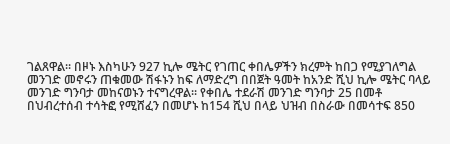ገልጸዋል፡፡ በዞኑ እስካሁን 927 ኪሎ ሜትር የገጠር ቀበሌዎችን ክረምት ከበጋ የሚያገለግል መንገድ መኖሩን ጠቁመው ሽፋኑን ከፍ ለማድረግ በበጀት ዓመት ከአንድ ሺህ ኪሎ ሜትር ባላይ መንገድ ግንባታ መከናወኑን ተናግረዋል፡፡ የቀበሌ ተደራሽ መንገድ ግንባታ 25 በመቶ በህብረተሰብ ተሳትፎ የሚሸፈን በመሆኑ ከ154 ሺህ በላይ ህዝብ በስራው በመሳተፍ 850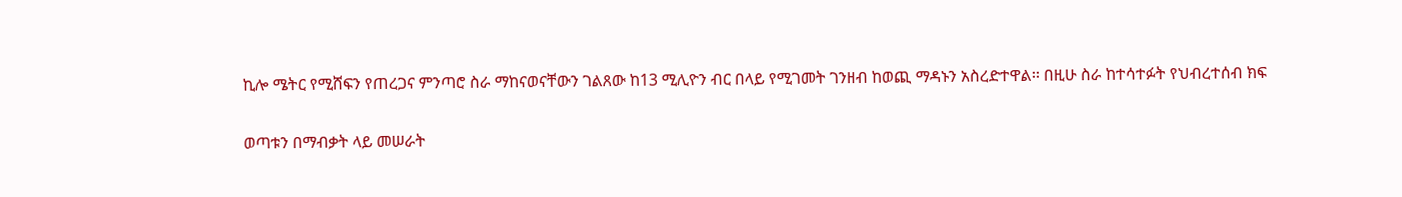ኪሎ ሜትር የሚሸፍን የጠረጋና ምንጣሮ ስራ ማከናወናቸውን ገልጸው ከ13 ሚሊዮን ብር በላይ የሚገመት ገንዘብ ከወጪ ማዳኑን አስረድተዋል፡፡ በዚሁ ስራ ከተሳተፉት የህብረተሰብ ክፍ

ወጣቱን በማብቃት ላይ መሠራት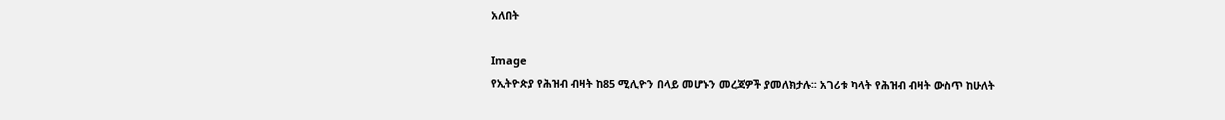አለበት

Image
የኢትዮጵያ የሕዝብ ብዛት ከ85 ሚሊዮን በላይ መሆኑን መረጃዎች ያመለክታሉ፡፡ አገሪቱ ካላት የሕዝብ ብዛት ውስጥ ከሁለት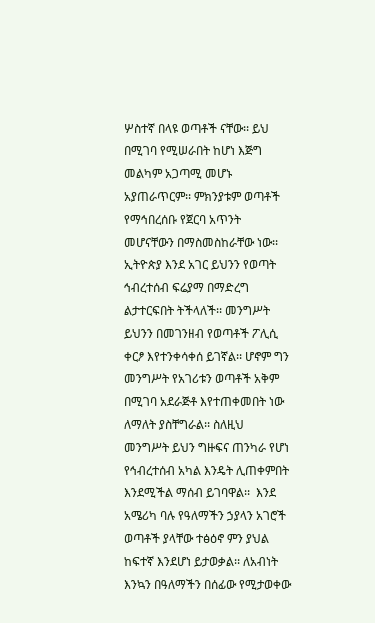ሦስተኛ በላዩ ወጣቶች ናቸው፡፡ ይህ በሚገባ የሚሠራበት ከሆነ እጅግ መልካም አጋጣሚ መሆኑ አያጠራጥርም፡፡ ምክንያቱም ወጣቶች የማኅበረሰቡ የጀርባ አጥንት መሆናቸውን በማስመስከራቸው ነው፡፡  ኢትዮጵያ እንደ አገር ይህንን የወጣት ኅብረተሰብ ፍሬያማ በማድረግ ልታተርፍበት ትችላለች፡፡ መንግሥት ይህንን በመገንዘብ የወጣቶች ፖሊሲ ቀርፆ እየተንቀሳቀሰ ይገኛል፡፡ ሆኖም ግን መንግሥት የአገሪቱን ወጣቶች አቅም በሚገባ አደራጅቶ እየተጠቀመበት ነው ለማለት ያስቸግራል፡፡ ስለዚህ መንግሥት ይህን ግዙፍና ጠንካራ የሆነ የኅብረተሰብ አካል እንዴት ሊጠቀምበት እንደሚችል ማሰብ ይገባዋል፡፡  እንደ አሜሪካ ባሉ የዓለማችን ኃያላን አገሮች ወጣቶች ያላቸው ተፅዕኖ ምን ያህል ከፍተኛ እንደሆነ ይታወቃል፡፡ ለአብነት እንኳን በዓለማችን በሰፊው የሚታወቀው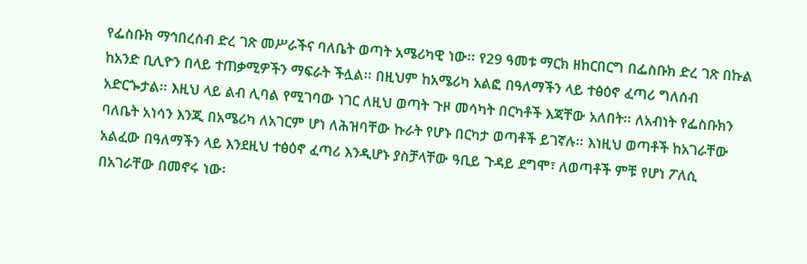የፌስቡክ ማኅበረሰብ ድረ ገጽ መሥራችና ባለቤት ወጣት አሜሪካዊ ነው፡፡ የ29 ዓመቱ ማርክ ዘከርበርግ በፌስቡክ ድረ ገጽ በኩል ከአንድ ቢሊዮን በላይ ተጠቃሚዎችን ማፍራት ችሏል፡፡ በዚህም ከአሜሪካ አልፎ በዓለማችን ላይ ተፅዕኖ ፈጣሪ ግለሰብ አድርጐታል፡፡ እዚህ ላይ ልብ ሊባል የሚገባው ነገር ለዚህ ወጣት ጉዞ መሳካት በርካቶች እጃቸው አለበት፡፡ ለአብነት የፌስቡክን ባለቤት አነሳን እንጂ በአሜሪካ ለአገርም ሆነ ለሕዝባቸው ኩራት የሆኑ በርካታ ወጣቶች ይገኛሉ፡፡ እነዚህ ወጣቶች ከአገራቸው አልፈው በዓለማችን ላይ እንደዚህ ተፅዕኖ ፈጣሪ እንዲሆኑ ያስቻላቸው ዓቢይ ጉዳይ ደግሞ፣ ለወጣቶች ምቹ የሆነ ፖለሲ በአገራቸው በመኖሩ ነው፡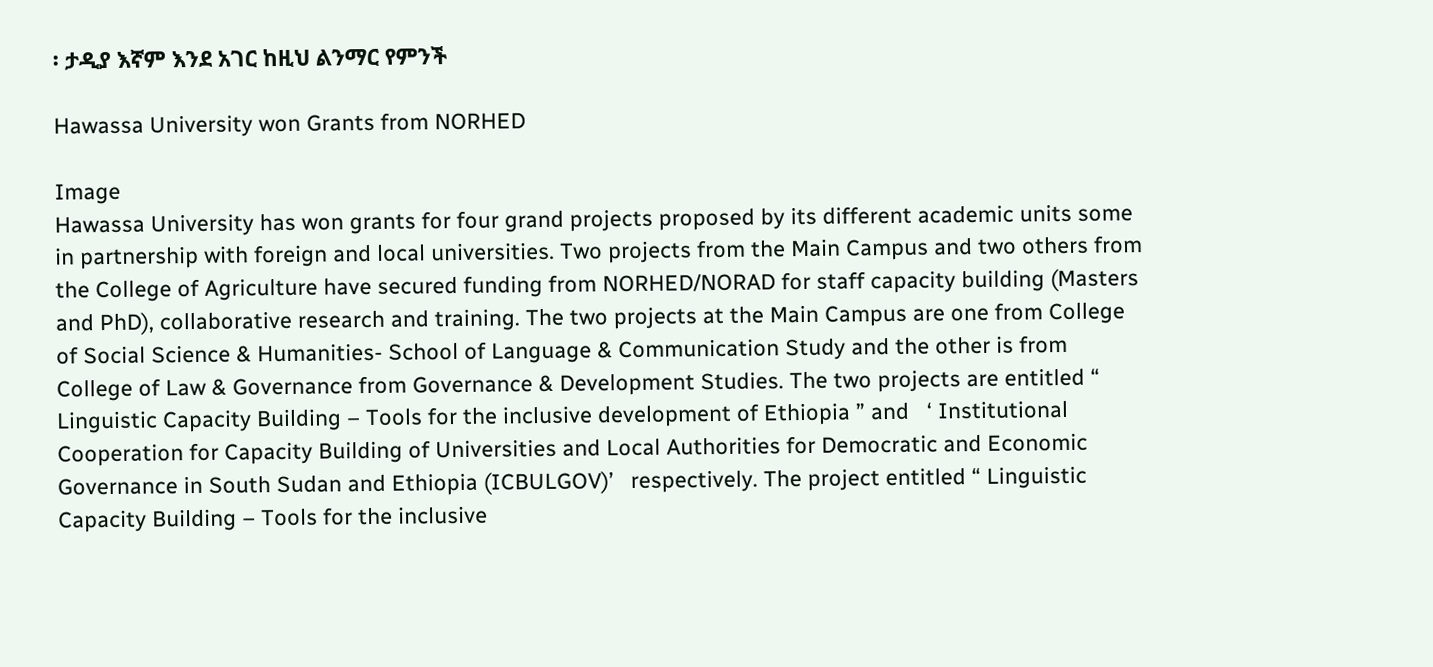፡ ታዲያ እኛም እንደ አገር ከዚህ ልንማር የምንች

Hawassa University won Grants from NORHED

Image
Hawassa University has won grants for four grand projects proposed by its different academic units some in partnership with foreign and local universities. Two projects from the Main Campus and two others from the College of Agriculture have secured funding from NORHED/NORAD for staff capacity building (Masters and PhD), collaborative research and training. The two projects at the Main Campus are one from College of Social Science & Humanities- School of Language & Communication Study and the other is from College of Law & Governance from Governance & Development Studies. The two projects are entitled “ Linguistic Capacity Building – Tools for the inclusive development of Ethiopia ” and   ‘ Institutional Cooperation for Capacity Building of Universities and Local Authorities for Democratic and Economic Governance in South Sudan and Ethiopia (ICBULGOV)’   respectively. The project entitled “ Linguistic Capacity Building – Tools for the inclusive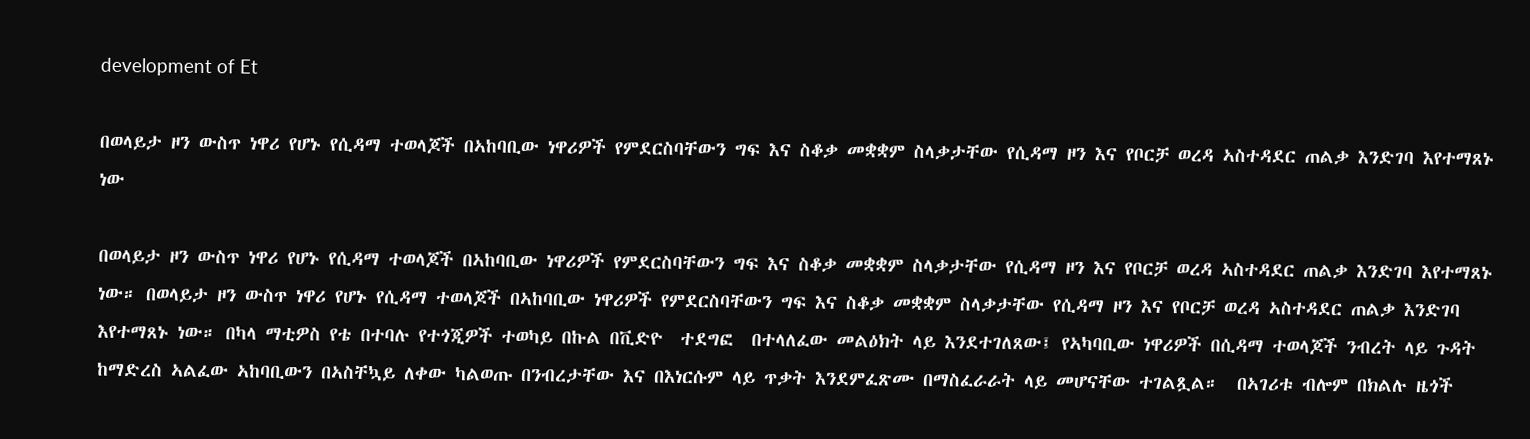development of Et

በወላይታ ዞን ውስጥ ነዋሪ የሆኑ የሲዳማ ተወላጆች በኣከባቢው ነዋሪዎች የምደርስባቸውን ግፍ እና ስቆቃ መቋቋም ስላቃታቸው የሲዳማ ዞን እና የቦርቻ ወረዳ ኣስተዳደር ጠልቃ እንድገባ እየተማጸኑ ነው

በወላይታ ዞን ውስጥ ነዋሪ የሆኑ የሲዳማ ተወላጆች በኣከባቢው ነዋሪዎች የምደርስባቸውን ግፍ እና ስቆቃ መቋቋም ስላቃታቸው የሲዳማ ዞን እና የቦርቻ ወረዳ ኣስተዳደር ጠልቃ እንድገባ እየተማጸኑ ነው። በወላይታ ዞን ውስጥ ነዋሪ የሆኑ የሲዳማ ተወላጆች በኣከባቢው ነዋሪዎች የምደርስባቸውን ግፍ እና ስቆቃ መቋቋም ስላቃታቸው የሲዳማ ዞን እና የቦርቻ ወረዳ ኣስተዳደር ጠልቃ እንድገባ እየተማጸኑ ነው። በካላ ማቲዎስ የቴ በተባሉ የተጎጂዎች ተወካይ በኩል በቪድዮ  ተደግፎ  በተላለፈው መልዕክት ላይ እንደተገለጸው፤ የኣካባቢው ነዋሪዎች በሲዳማ ተወላጆች ንብረት ላይ ጉዳት ከማድረስ ኣልፈው ኣከባቢውን በኣስቸኳይ ለቀው ካልወጡ በንብረታቸው እና በእነርሱም ላይ ጥቃት እንደምፈጽሙ በማስፈራራት ላይ መሆናቸው ተገልጿል።  በኣገሪቱ ብሎም በክልሉ ዜጎች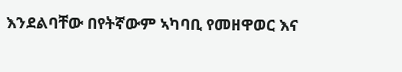እንደልባቸው በየትኛውም ኣካባቢ የመዘዋወር እና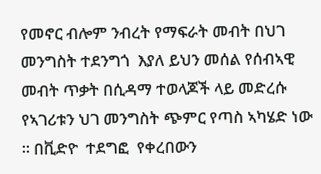የመኖር ብሎም ንብረት የማፍራት መብት በህገ መንግስት ተደንግጎ  እያለ ይህን መሰል የሰብኣዊ መብት ጥቃት በሲዳማ ተወላጆች ላይ መድረሱ የኣገሪቱን ህገ መንግስት ጭምር የጣስ ኣካሄድ ነው ። በቪድዮ  ተደግፎ  የቀረበውን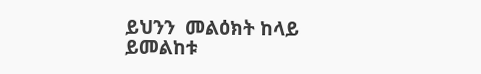ይህንን  መልዕክት ከላይ ይመልከቱ